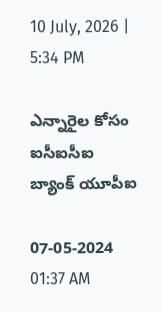10 July, 2026 | 5:34 PM

ఎన్నారైల కోసం ఐసీఐసీఐ బ్యాంక్ యూపీఐ

07-05-2024 01:37 AM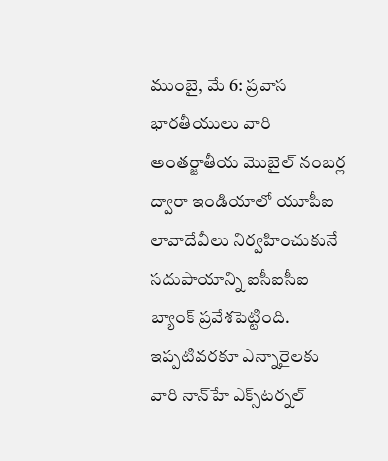ముంబై, మే 6: ప్రవాస భారతీయులు వారి అంతర్జాతీయ మొబైల్ నంబర్ల ద్వారా ఇండియాలో యూపీఐ లావాదేవీలు నిర్వహించుకునే సదుపాయాన్ని ఐసీఐసీఐ బ్యాంక్ ప్రవేశపెట్టింది. ఇప్పటివరకూ ఎన్నారైలకు వారి నాన్‌హే ఎక్స్‌టర్నల్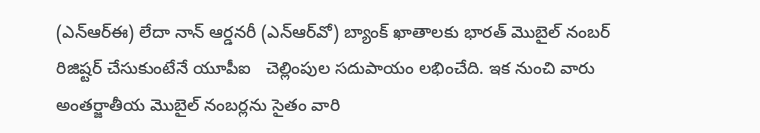(ఎన్‌ఆర్‌ఈ) లేదా నాన్ ఆర్డనరీ (ఎన్‌ఆర్‌వో) బ్యాంక్ ఖాతాలకు భారత్ మొబైల్ నంబర్ రిజిష్టర్ చేసుకుంటేనే యూపీఐ   చెల్లింపుల సదుపాయం లభించేది. ఇక నుంచి వారు అంతర్జాతీయ మొబైల్ నంబర్లను సైతం వారి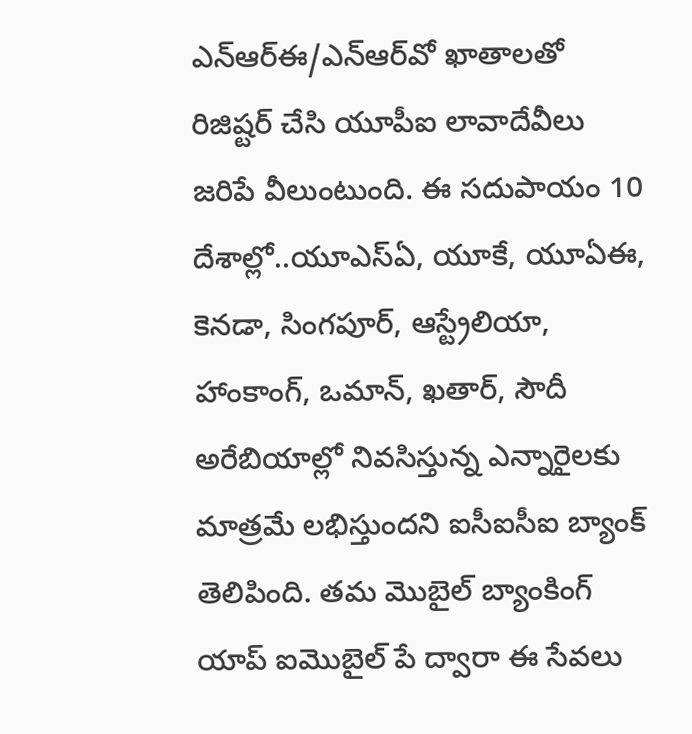ఎన్‌ఆర్‌ఈ/ఎన్‌ఆర్‌వో ఖాతాలతో రిజిష్టర్ చేసి యూపీఐ లావాదేవీలు జరిపే వీలుంటుంది. ఈ సదుపాయం 10 దేశాల్లో..యూఎస్‌ఏ, యూకే, యూఏఈ, కెనడా, సింగపూర్, ఆస్ట్రేలియా, హాంకాంగ్, ఒమాన్, ఖతార్, సౌదీ అరేబియాల్లో నివసిస్తున్న ఎన్నారైలకు మాత్రమే లభిస్తుందని ఐసీఐసీఐ బ్యాంక్ తెలిపింది. తమ మొబైల్ బ్యాంకింగ్ యాప్ ఐమొబైల్ పే ద్వారా ఈ సేవలు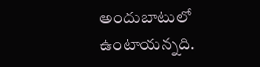అందుబాటులో ఉంటాయన్నది.